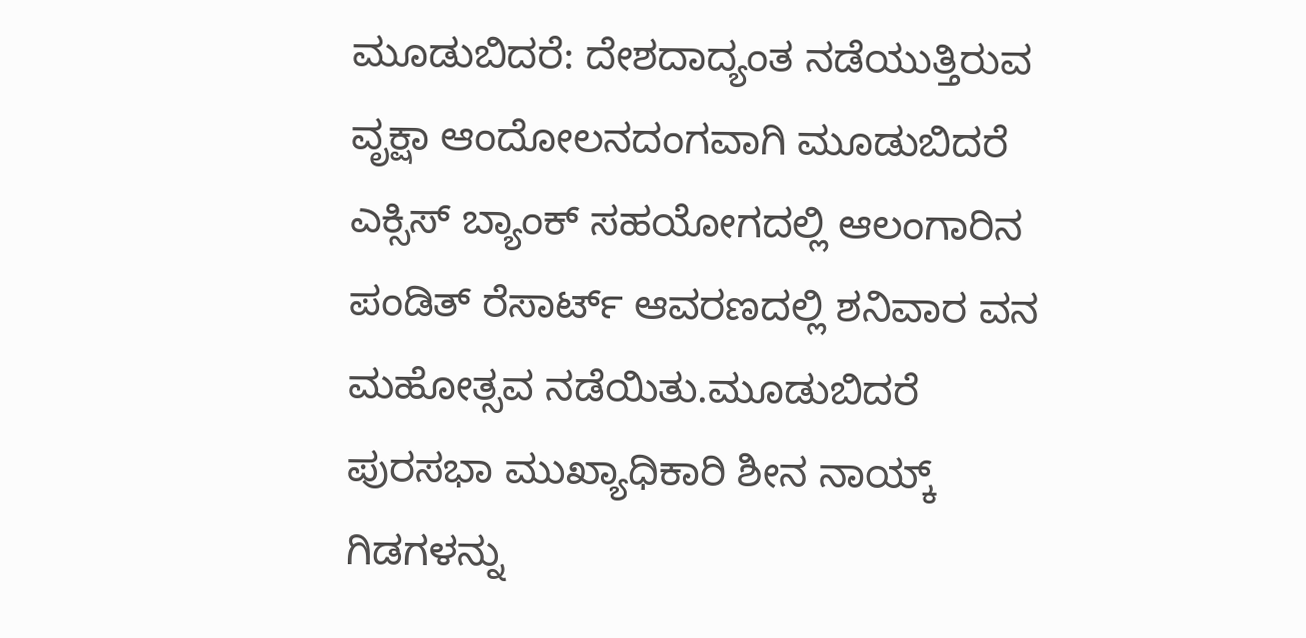ಮೂಡುಬಿದರೆ: ದೇಶದಾದ್ಯಂತ ನಡೆಯುತ್ತಿರುವ ವೃಕ್ಷಾ ಆಂದೋಲನದಂಗವಾಗಿ ಮೂಡುಬಿದರೆ ಎಕ್ಸಿಸ್ ಬ್ಯಾಂಕ್ ಸಹಯೋಗದಲ್ಲಿ ಆಲಂಗಾರಿನ ಪಂಡಿತ್ ರೆಸಾರ್ಟ್ ಆವರಣದಲ್ಲಿ ಶನಿವಾರ ವನ ಮಹೋತ್ಸವ ನಡೆಯಿತು.ಮೂಡುಬಿದರೆ ಪುರಸಭಾ ಮುಖ್ಯಾಧಿಕಾರಿ ಶೀನ ನಾಯ್ಕ್ ಗಿಡಗಳನ್ನು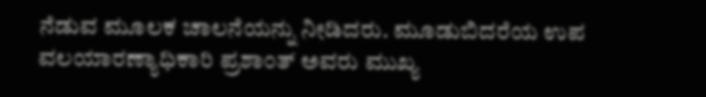ನೆಡುವ ಮೂಲಕ ಚಾಲನೆಯನ್ನು ನೀಡಿದರು. ಮೂಡುಬಿದರೆಯ ಉಪ ವಲಯಾರಣ್ಯಾಧಿಕಾರಿ ಪ್ರಶಾಂತ್ ಅವರು ಮುಖ್ಯ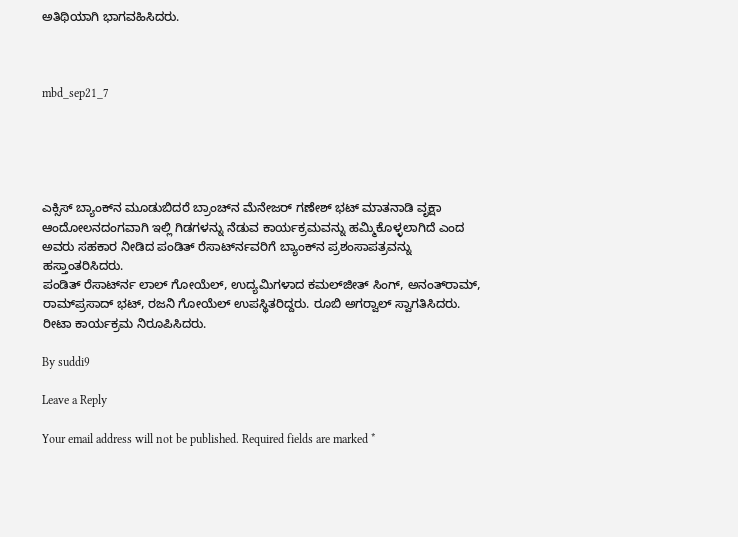ಅತಿಥಿಯಾಗಿ ಭಾಗವಹಿಸಿದರು.



mbd_sep21_7





ಎಕ್ಸಿಸ್ ಬ್ಯಾಂಕ್‍ನ ಮೂಡುಬಿದರೆ ಬ್ರಾಂಚ್‍ನ ಮೆನೇಜರ್ ಗಣೇಶ್ ಭಟ್ ಮಾತನಾಡಿ ವೃಕ್ಷಾ ಆಂದೋಲನದಂಗವಾಗಿ ಇಲ್ಲಿ ಗಿಡಗಳನ್ನು ನೆಡುವ ಕಾರ್ಯಕ್ರಮವನ್ನು ಹಮ್ಮಿಕೊಳ್ಳಲಾಗಿದೆ ಎಂದ ಅವರು ಸಹಕಾರ ನೀಡಿದ ಪಂಡಿತ್ ರೆಸಾರ್ಟ್‍ನವರಿಗೆ ಬ್ಯಾಂಕ್‍ನ ಪ್ರಶಂಸಾಪತ್ರವನ್ನು ಹಸ್ತಾಂತರಿಸಿದರು.
ಪಂಡಿತ್ ರೆಸಾರ್ಟ್‍ನ ಲಾಲ್ ಗೋಯೆಲ್, ಉದ್ಯಮಿಗಳಾದ ಕಮಲ್‍ಜೀತ್ ಸಿಂಗ್, ಅನಂತ್‍ರಾಮ್, ರಾಮ್‍ಪ್ರಸಾದ್ ಭಟ್, ರಜನಿ ಗೋಯೆಲ್ ಉಪಸ್ಥಿತರಿದ್ದರು. ರೂಬಿ ಅಗರ್‍ವಾಲ್ ಸ್ವಾಗತಿಸಿದರು. ರೀಟಾ ಕಾರ್ಯಕ್ರಮ ನಿರೂಪಿಸಿದರು.

By suddi9

Leave a Reply

Your email address will not be published. Required fields are marked *